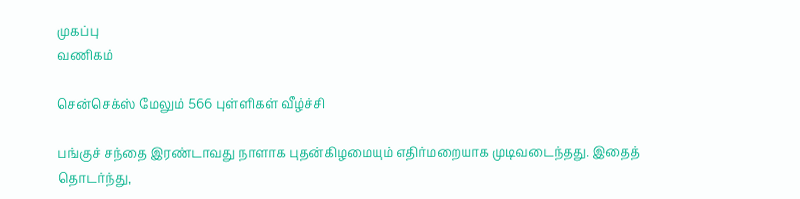முகப்பு
வணிகம்

சென்செக்ஸ் மேலும் 566 புள்ளிகள் வீழ்ச்சி

பங்குச் சந்தை இரண்டாவது நாளாக புதன்கிழமையும் எதிர்மறையாக முடிவடைந்தது. இதைத் தொடர்ந்து,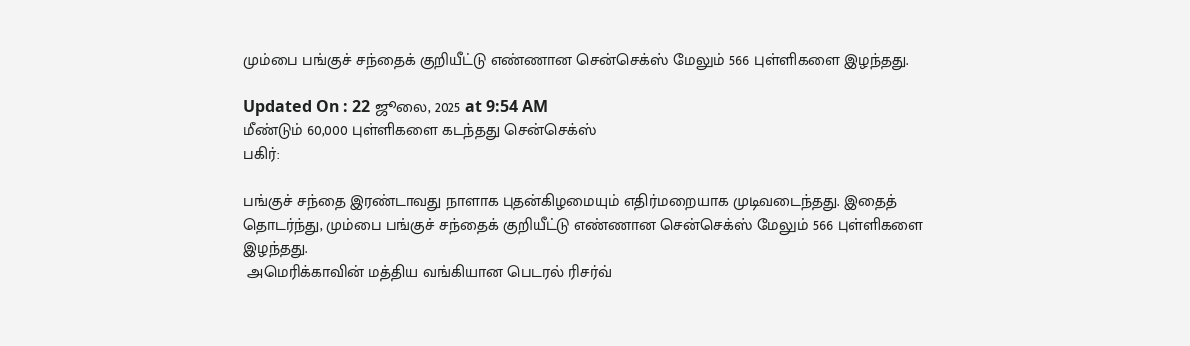மும்பை பங்குச் சந்தைக் குறியீட்டு எண்ணான சென்செக்ஸ் மேலும் 566 புள்ளிகளை இழந்தது.

Updated On : 22 ஜூலை, 2025 at 9:54 AM
மீண்டும் 60,000 புள்ளிகளை கடந்தது சென்செக்ஸ்
பகிர்:

பங்குச் சந்தை இரண்டாவது நாளாக புதன்கிழமையும் எதிர்மறையாக முடிவடைந்தது. இதைத் தொடர்ந்து, மும்பை பங்குச் சந்தைக் குறியீட்டு எண்ணான சென்செக்ஸ் மேலும் 566 புள்ளிகளை இழந்தது.
 அமெரிக்காவின் மத்திய வங்கியான பெடரல் ரிசர்வ்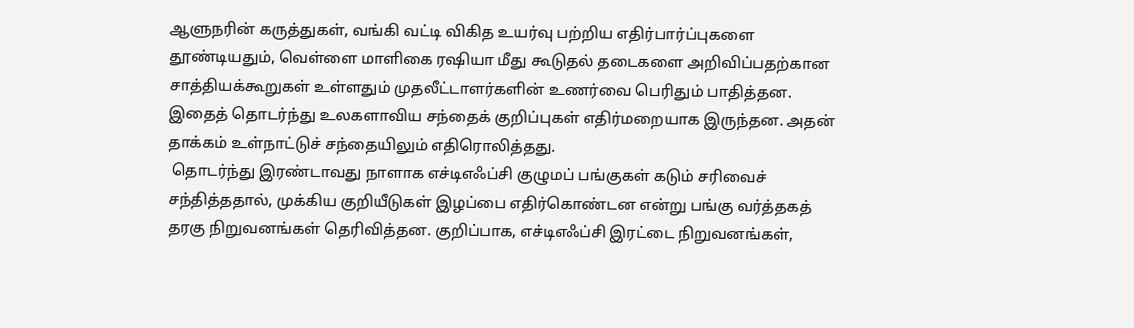ஆளுநரின் கருத்துகள், வங்கி வட்டி விகித உயர்வு பற்றிய எதிர்பார்ப்புகளை தூண்டியதும், வெள்ளை மாளிகை ரஷியா மீது கூடுதல் தடைகளை அறிவிப்பதற்கான சாத்தியக்கூறுகள் உள்ளதும் முதலீட்டாளர்களின் உணர்வை பெரிதும் பாதித்தன. இதைத் தொடர்ந்து உலகளாவிய சந்தைக் குறிப்புகள் எதிர்மறையாக இருந்தன. அதன் தாக்கம் உள்நாட்டுச் சந்தையிலும் எதிரொலித்தது.
 தொடர்ந்து இரண்டாவது நாளாக எச்டிஎஃப்சி குழுமப் பங்குகள் கடும் சரிவைச் சந்தித்ததால், முக்கிய குறியீடுகள் இழப்பை எதிர்கொண்டன என்று பங்கு வர்த்தகத் தரகு நிறுவனங்கள் தெரிவித்தன. குறிப்பாக, எச்டிஎஃப்சி இரட்டை நிறுவனங்கள்,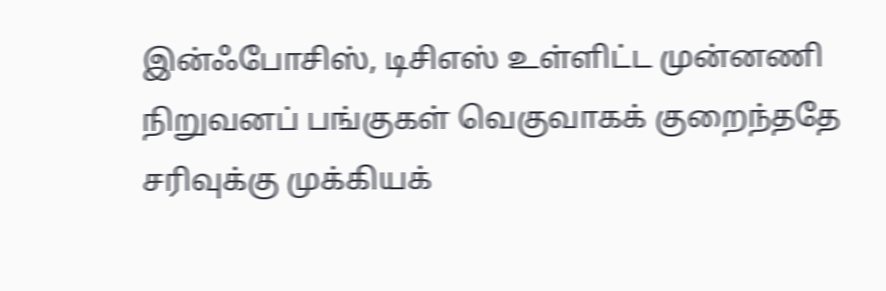இன்ஃபோசிஸ், டிசிஎஸ் உள்ளிட்ட முன்னணி நிறுவனப் பங்குகள் வெகுவாகக் குறைந்ததே சரிவுக்கு முக்கியக்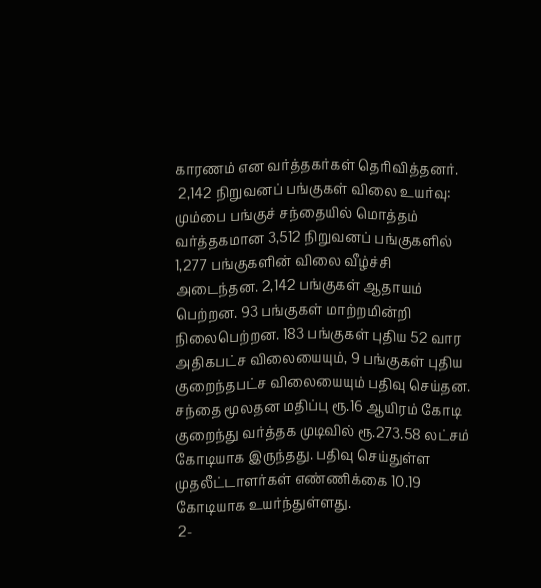காரணம் என வர்த்தகர்கள் தெரிவித்தனர்.
 2,142 நிறுவனப் பங்குகள் விலை உயர்வு: மும்பை பங்குச் சந்தையில் மொத்தம் வர்த்தகமான 3,512 நிறுவனப் பங்குகளில் 1,277 பங்குகளின் விலை வீழ்ச்சி அடைந்தன. 2,142 பங்குகள் ஆதாயம் பெற்றன. 93 பங்குகள் மாற்றமின்றி நிலைபெற்றன. 183 பங்குகள் புதிய 52 வார அதிகபட்ச விலையையும், 9 பங்குகள் புதிய குறைந்தபட்ச விலையையும் பதிவு செய்தன. சந்தை மூலதன மதிப்பு ரூ.16 ஆயிரம் கோடி குறைந்து வர்த்தக முடிவில் ரூ.273.58 லட்சம் கோடியாக இருந்தது. பதிவு செய்துள்ள முதலீட்டாளர்கள் எண்ணிக்கை 10.19 கோடியாக உயர்ந்துள்ளது.
 2-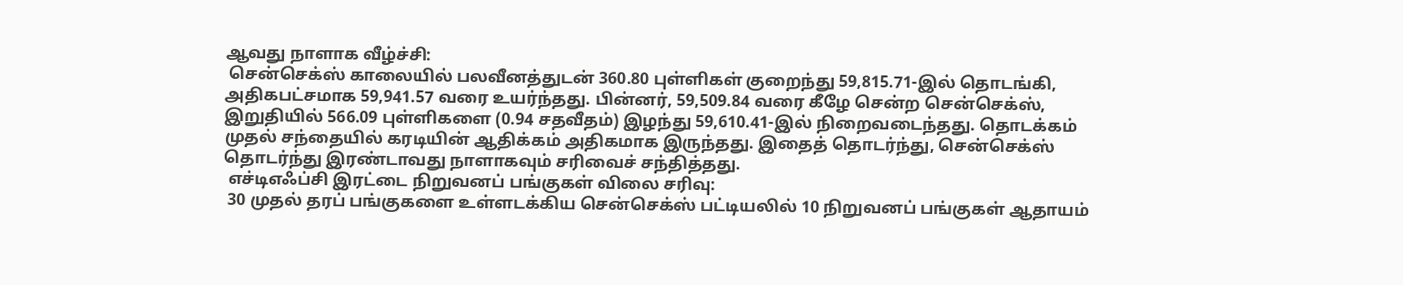ஆவது நாளாக வீழ்ச்சி:
 சென்செக்ஸ் காலையில் பலவீனத்துடன் 360.80 புள்ளிகள் குறைந்து 59,815.71-இல் தொடங்கி, அதிகபட்சமாக 59,941.57 வரை உயர்ந்தது. பின்னர், 59,509.84 வரை கீழே சென்ற சென்செக்ஸ், இறுதியில் 566.09 புள்ளிகளை (0.94 சதவீதம்) இழந்து 59,610.41-இல் நிறைவடைந்தது. தொடக்கம் முதல் சந்தையில் கரடியின் ஆதிக்கம் அதிகமாக இருந்தது. இதைத் தொடர்ந்து, சென்செக்ஸ் தொடர்ந்து இரண்டாவது நாளாகவும் சரிவைச் சந்தித்தது.
 எச்டிஎஃப்சி இரட்டை நிறுவனப் பங்குகள் விலை சரிவு:
 30 முதல் தரப் பங்குகளை உள்ளடக்கிய சென்செக்ஸ் பட்டியலில் 10 நிறுவனப் பங்குகள் ஆதாயம்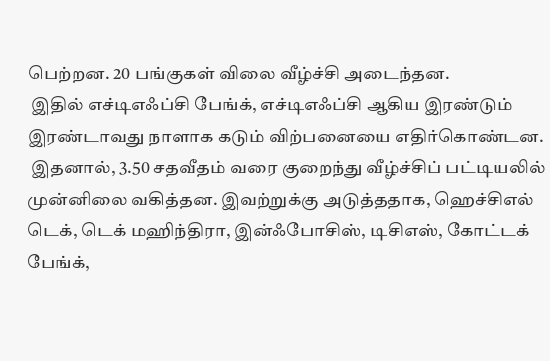பெற்றன. 20 பங்குகள் விலை வீழ்ச்சி அடைந்தன.
 இதில் எச்டிஎஃப்சி பேங்க், எச்டிஎஃப்சி ஆகிய இரண்டும் இரண்டாவது நாளாக கடும் விற்பனையை எதிர்கொண்டன.
 இதனால், 3.50 சதவீதம் வரை குறைந்து வீழ்ச்சிப் பட்டியலில் முன்னிலை வகித்தன. இவற்றுக்கு அடுத்ததாக, ஹெச்சிஎல் டெக், டெக் மஹிந்திரா, இன்ஃபோசிஸ், டிசிஎஸ், கோட்டக் பேங்க்,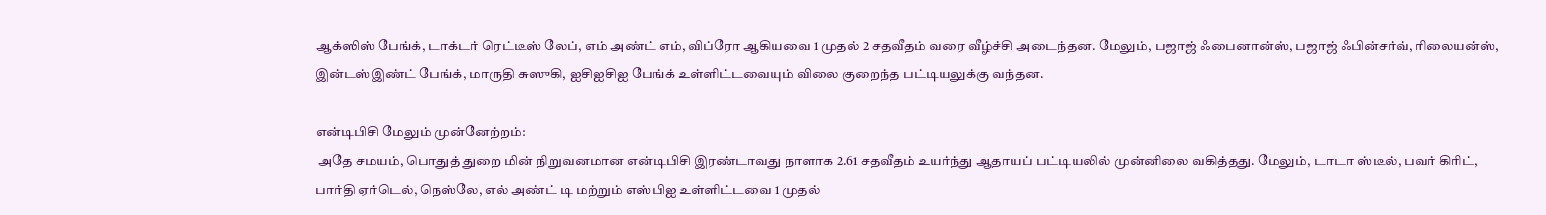ஆக்ஸிஸ் பேங்க், டாக்டர் ரெட்டீஸ் லேப், எம் அண்ட் எம், விப்ரோ ஆகியவை 1 முதல் 2 சதவீதம் வரை வீழ்ச்சி அடைந்தன. மேலும், பஜாஜ் ஃபைனான்ஸ், பஜாஜ் ஃபின்சர்வ், ரிலையன்ஸ், இன்டஸ்இண்ட் பேங்க், மாருதி சுஸுகி, ஐசிஐசிஐ பேங்க் உள்ளிட்டவையும் விலை குறைந்த பட்டியலுக்கு வந்தன.

என்டிபிசி மேலும் முன்னேற்றம்:
 அதே சமயம், பொதுத் துறை மின் நிறுவனமான என்டிபிசி இரண்டாவது நாளாக 2.61 சதவீதம் உயர்ந்து ஆதாயப் பட்டியலில் முன்னிலை வகித்தது. மேலும், டாடா ஸ்டீல், பவர் கிரிட், பார்தி ஏர்டெல், நெஸ்லே, எல் அண்ட் டி மற்றும் எஸ்பிஐ உள்ளிட்டவை 1 முதல்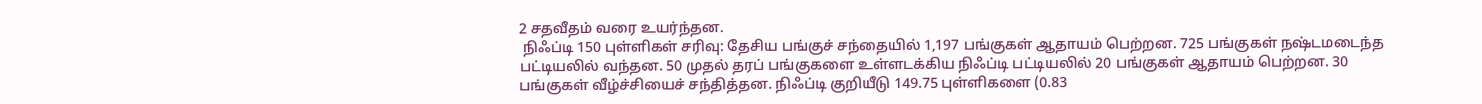2 சதவீதம் வரை உயர்ந்தன.
 நிஃப்டி 150 புள்ளிகள் சரிவு: தேசிய பங்குச் சந்தையில் 1,197 பங்குகள் ஆதாயம் பெற்றன. 725 பங்குகள் நஷ்டமடைந்த பட்டியலில் வந்தன. 50 முதல் தரப் பங்குகளை உள்ளடக்கிய நிஃப்டி பட்டியலில் 20 பங்குகள் ஆதாயம் பெற்றன. 30 பங்குகள் வீழ்ச்சியைச் சந்தித்தன. நிஃப்டி குறியீடு 149.75 புள்ளிகளை (0.83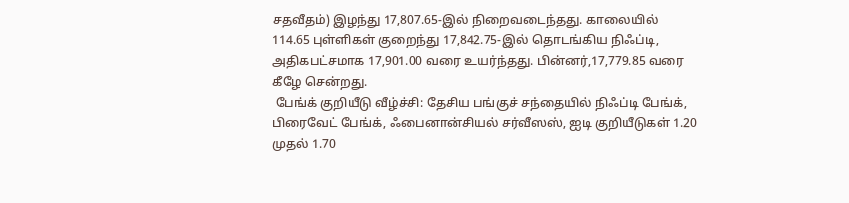சதவீதம்) இழந்து 17,807.65-இல் நிறைவடைந்தது. காலையில் 114.65 புள்ளிகள் குறைந்து 17,842.75-இல் தொடங்கிய நிஃப்டி, அதிகபட்சமாக 17,901.00 வரை உயர்ந்தது. பின்னர்,17,779.85 வரை கீழே சென்றது.
 பேங்க் குறியீடு வீழ்ச்சி: தேசிய பங்குச் சந்தையில் நிஃப்டி பேங்க், பிரைவேட் பேங்க், ஃபைனான்சியல் சர்வீஸஸ், ஐடி குறியீடுகள் 1.20 முதல் 1.70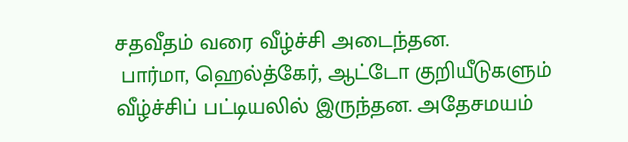சதவீதம் வரை வீழ்ச்சி அடைந்தன.
 பார்மா, ஹெல்த்கேர், ஆட்டோ குறியீடுகளும் வீழ்ச்சிப் பட்டியலில் இருந்தன. அதேசமயம்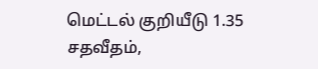மெட்டல் குறியீடு 1.35 சதவீதம்,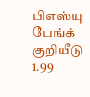பிஎஸ்யு பேங்க் குறியீடு 1.99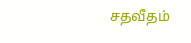சதவீதம்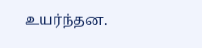உயர்ந்தன.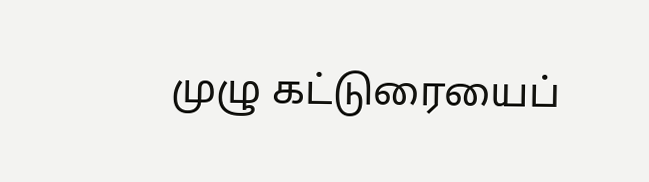முழு கட்டுரையைப்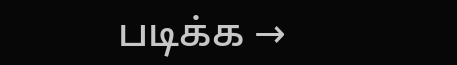படிக்க →